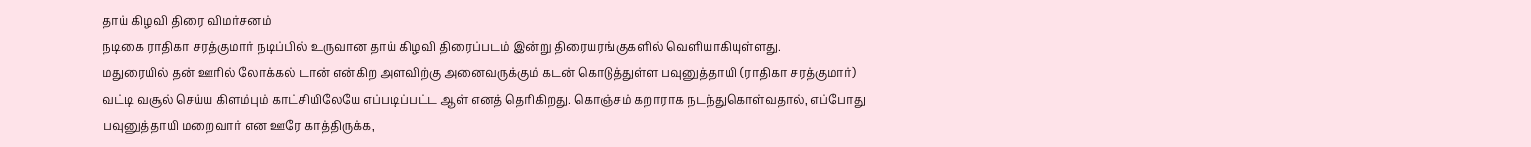தாய் கிழவி திரை விமர்சனம்
நடிகை ராதிகா சரத்குமார் நடிப்பில் உருவான தாய் கிழவி திரைப்படம் இன்று திரையரங்குகளில் வெளியாகியுள்ளது.
மதுரையில் தன் ஊரில் லோக்கல் டான் என்கிற அளவிற்கு அனைவருக்கும் கடன் கொடுத்துள்ள பவுனுத்தாயி (ராதிகா சரத்குமார்) வட்டி வசூல் செய்ய கிளம்பும் காட்சியிலேயே எப்படிப்பட்ட ஆள் எனத் தெரிகிறது. கொஞ்சம் கறாராக நடந்துகொள்வதால், எப்போது பவுனுத்தாயி மறைவார் என ஊரே காத்திருக்க,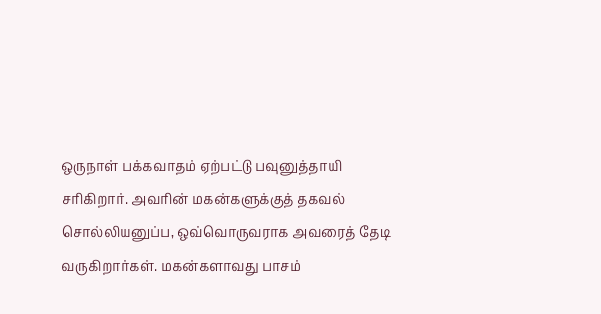ஒருநாள் பக்கவாதம் ஏற்பட்டு பவுனுத்தாயி சரிகிறார். அவரின் மகன்களுக்குத் தகவல் சொல்லியனுப்ப, ஒவ்வொருவராக அவரைத் தேடி வருகிறார்கள். மகன்களாவது பாசம்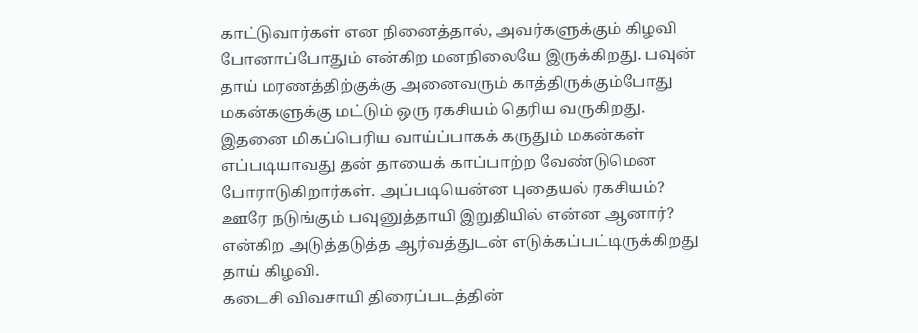காட்டுவார்கள் என நினைத்தால், அவர்களுக்கும் கிழவி போனாப்போதும் என்கிற மனநிலையே இருக்கிறது. பவுன் தாய் மரணத்திற்குக்கு அனைவரும் காத்திருக்கும்போது மகன்களுக்கு மட்டும் ஒரு ரகசியம் தெரிய வருகிறது. இதனை மிகப்பெரிய வாய்ப்பாகக் கருதும் மகன்கள் எப்படியாவது தன் தாயைக் காப்பாற்ற வேண்டுமென போராடுகிறார்கள். அப்படியென்ன புதையல் ரகசியம்? ஊரே நடுங்கும் பவுனுத்தாயி இறுதியில் என்ன ஆனார்? என்கிற அடுத்தடுத்த ஆர்வத்துடன் எடுக்கப்பட்டிருக்கிறது தாய் கிழவி.
கடைசி விவசாயி திரைப்படத்தின்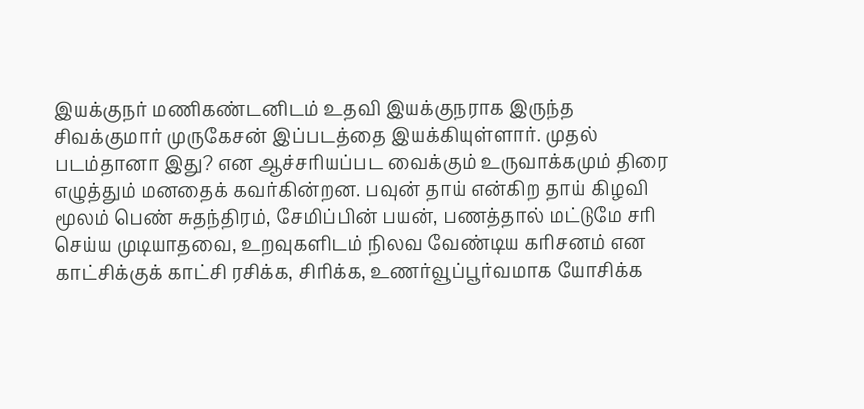இயக்குநர் மணிகண்டனிடம் உதவி இயக்குநராக இருந்த சிவக்குமார் முருகேசன் இப்படத்தை இயக்கியுள்ளார். முதல் படம்தானா இது? என ஆச்சரியப்பட வைக்கும் உருவாக்கமும் திரை எழுத்தும் மனதைக் கவர்கின்றன. பவுன் தாய் என்கிற தாய் கிழவி மூலம் பெண் சுதந்திரம், சேமிப்பின் பயன், பணத்தால் மட்டுமே சரி செய்ய முடியாதவை, உறவுகளிடம் நிலவ வேண்டிய கரிசனம் என காட்சிக்குக் காட்சி ரசிக்க, சிரிக்க, உணர்வூப்பூர்வமாக யோசிக்க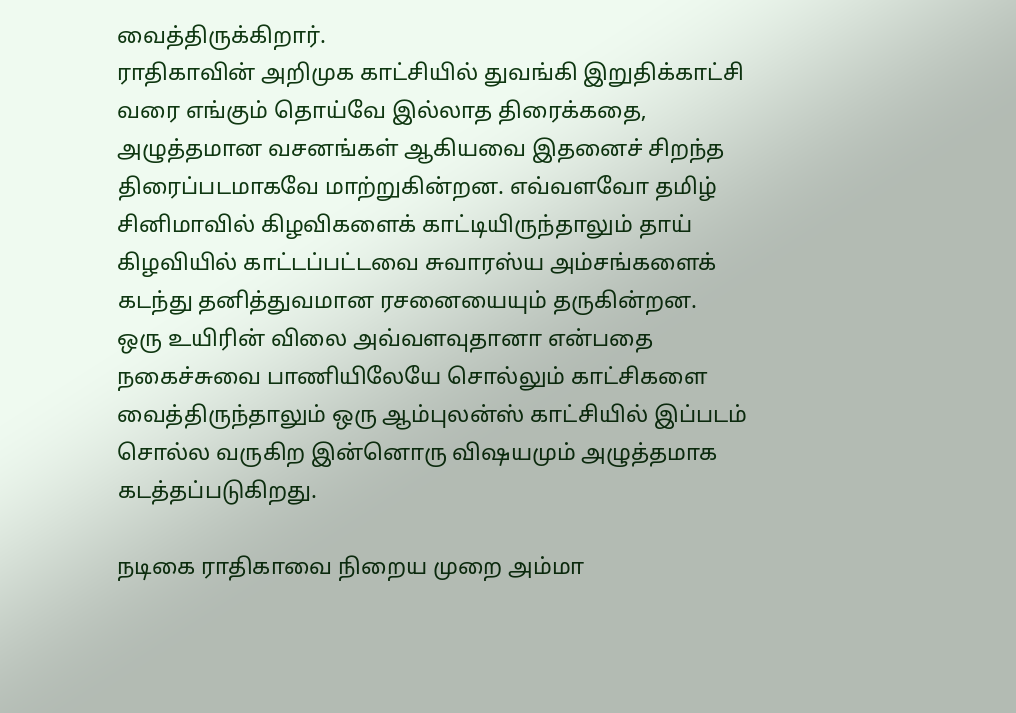வைத்திருக்கிறார்.
ராதிகாவின் அறிமுக காட்சியில் துவங்கி இறுதிக்காட்சி வரை எங்கும் தொய்வே இல்லாத திரைக்கதை, அழுத்தமான வசனங்கள் ஆகியவை இதனைச் சிறந்த திரைப்படமாகவே மாற்றுகின்றன. எவ்வளவோ தமிழ் சினிமாவில் கிழவிகளைக் காட்டியிருந்தாலும் தாய் கிழவியில் காட்டப்பட்டவை சுவாரஸ்ய அம்சங்களைக் கடந்து தனித்துவமான ரசனையையும் தருகின்றன.
ஒரு உயிரின் விலை அவ்வளவுதானா என்பதை நகைச்சுவை பாணியிலேயே சொல்லும் காட்சிகளை வைத்திருந்தாலும் ஒரு ஆம்புலன்ஸ் காட்சியில் இப்படம் சொல்ல வருகிற இன்னொரு விஷயமும் அழுத்தமாக கடத்தப்படுகிறது.

நடிகை ராதிகாவை நிறைய முறை அம்மா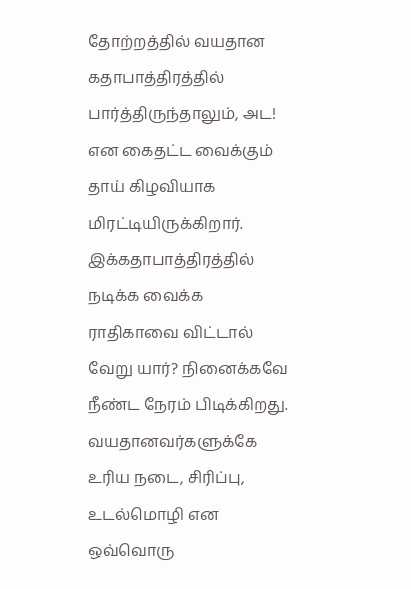தோற்றத்தில் வயதான கதாபாத்திரத்தில் பார்த்திருந்தாலும், அட! என கைதட்ட வைக்கும் தாய் கிழவியாக மிரட்டியிருக்கிறார். இக்கதாபாத்திரத்தில் நடிக்க வைக்க ராதிகாவை விட்டால் வேறு யார்? நினைக்கவே நீண்ட நேரம் பிடிக்கிறது. வயதானவர்களுக்கே உரிய நடை, சிரிப்பு, உடல்மொழி என ஒவ்வொரு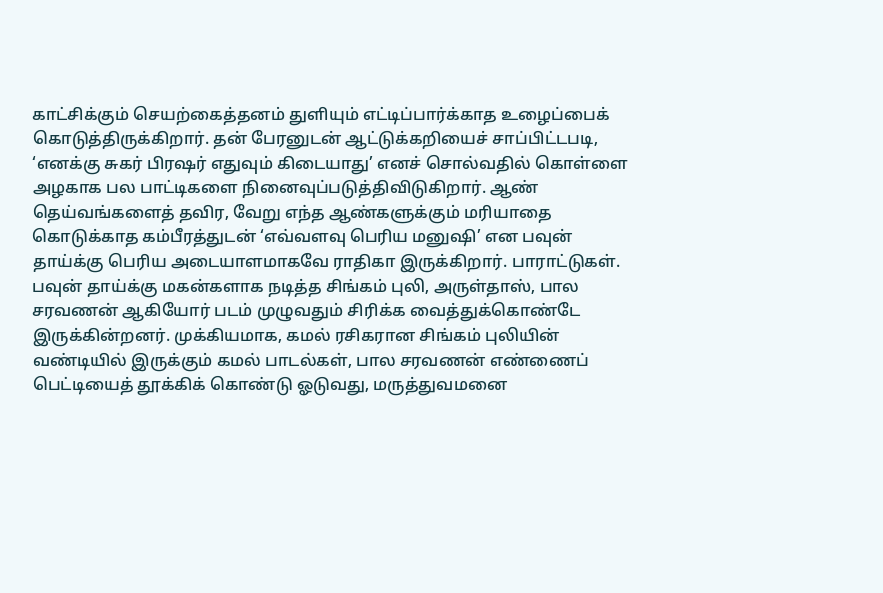காட்சிக்கும் செயற்கைத்தனம் துளியும் எட்டிப்பார்க்காத உழைப்பைக் கொடுத்திருக்கிறார். தன் பேரனுடன் ஆட்டுக்கறியைச் சாப்பிட்டபடி, ‘எனக்கு சுகர் பிரஷர் எதுவும் கிடையாது’ எனச் சொல்வதில் கொள்ளை அழகாக பல பாட்டிகளை நினைவுப்படுத்திவிடுகிறார். ஆண் தெய்வங்களைத் தவிர, வேறு எந்த ஆண்களுக்கும் மரியாதை கொடுக்காத கம்பீரத்துடன் ‘எவ்வளவு பெரிய மனுஷி’ என பவுன் தாய்க்கு பெரிய அடையாளமாகவே ராதிகா இருக்கிறார். பாராட்டுகள்.
பவுன் தாய்க்கு மகன்களாக நடித்த சிங்கம் புலி, அருள்தாஸ், பால சரவணன் ஆகியோர் படம் முழுவதும் சிரிக்க வைத்துக்கொண்டே இருக்கின்றனர். முக்கியமாக, கமல் ரசிகரான சிங்கம் புலியின் வண்டியில் இருக்கும் கமல் பாடல்கள், பால சரவணன் எண்ணைப் பெட்டியைத் தூக்கிக் கொண்டு ஓடுவது, மருத்துவமனை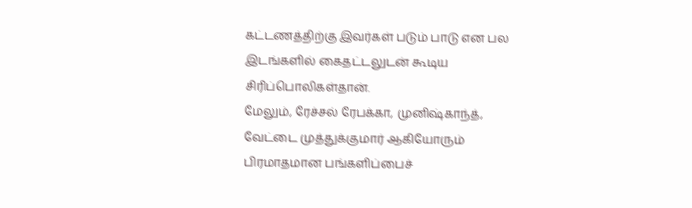கட்டணத்திற்கு இவர்கள் படும் பாடு என பல இடங்களில் கைதட்டலுடன் கூடிய சிரிப்பொலிகள்தான்.
மேலும், ரேச்சல் ரேபக்கா, முனிஷ்காந்த், வேட்டை முத்துக்குமார் ஆகியோரும் பிரமாதமான பங்களிப்பைச்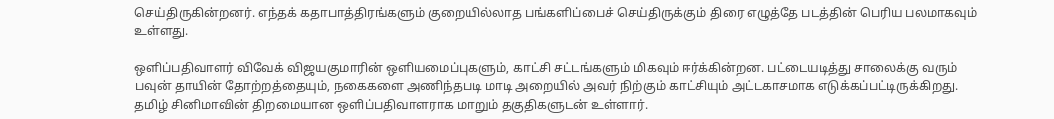செய்திருகின்றனர். எந்தக் கதாபாத்திரங்களும் குறையில்லாத பங்களிப்பைச் செய்திருக்கும் திரை எழுத்தே படத்தின் பெரிய பலமாகவும் உள்ளது.

ஒளிப்பதிவாளர் விவேக் விஜயகுமாரின் ஒளியமைப்புகளும், காட்சி சட்டங்களும் மிகவும் ஈர்க்கின்றன. பட்டையடித்து சாலைக்கு வரும் பவுன் தாயின் தோற்றத்தையும், நகைகளை அணிந்தபடி மாடி அறையில் அவர் நிற்கும் காட்சியும் அட்டகாசமாக எடுக்கப்பட்டிருக்கிறது. தமிழ் சினிமாவின் திறமையான ஒளிப்பதிவாளராக மாறும் தகுதிகளுடன் உள்ளார்.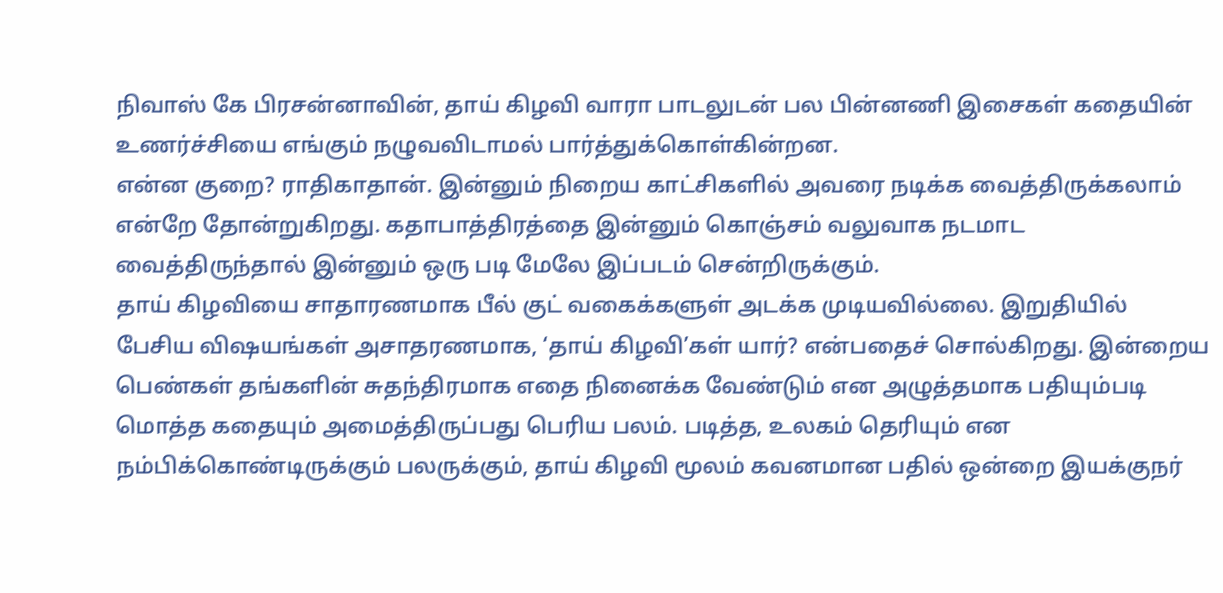நிவாஸ் கே பிரசன்னாவின், தாய் கிழவி வாரா பாடலுடன் பல பின்னணி இசைகள் கதையின் உணர்ச்சியை எங்கும் நழுவவிடாமல் பார்த்துக்கொள்கின்றன.
என்ன குறை? ராதிகாதான். இன்னும் நிறைய காட்சிகளில் அவரை நடிக்க வைத்திருக்கலாம் என்றே தோன்றுகிறது. கதாபாத்திரத்தை இன்னும் கொஞ்சம் வலுவாக நடமாட வைத்திருந்தால் இன்னும் ஒரு படி மேலே இப்படம் சென்றிருக்கும்.
தாய் கிழவியை சாதாரணமாக பீல் குட் வகைக்களுள் அடக்க முடியவில்லை. இறுதியில் பேசிய விஷயங்கள் அசாதரணமாக, ‘தாய் கிழவி’கள் யார்? என்பதைச் சொல்கிறது. இன்றைய பெண்கள் தங்களின் சுதந்திரமாக எதை நினைக்க வேண்டும் என அழுத்தமாக பதியும்படி மொத்த கதையும் அமைத்திருப்பது பெரிய பலம். படித்த, உலகம் தெரியும் என நம்பிக்கொண்டிருக்கும் பலருக்கும், தாய் கிழவி மூலம் கவனமான பதில் ஒன்றை இயக்குநர்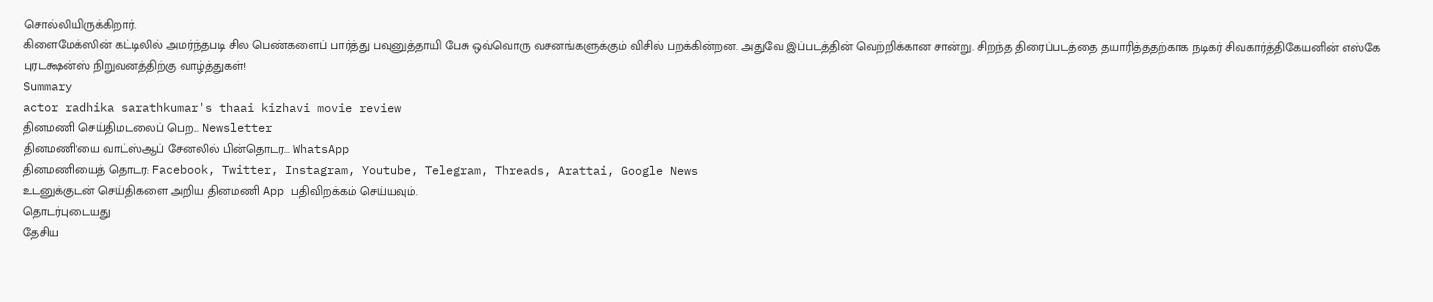சொல்லியிருக்கிறார்.
கிளைமேக்ஸின் கட்டிலில் அமர்ந்தபடி சில பெண்களைப் பார்த்து பவுனுத்தாயி பேசு ஒவ்வொரு வசனங்களுக்கும் விசில் பறக்கின்றன. அதுவே இப்படத்தின் வெற்றிக்கான சான்று. சிறந்த திரைப்படத்தை தயாரித்ததற்காக நடிகர் சிவகார்த்திகேயனின் எஸ்கே புரடக்ஷன்ஸ் நிறுவனத்திற்கு வாழ்த்துகள்!
Summary
actor radhika sarathkumar's thaai kizhavi movie review
தினமணி செய்திமடலைப் பெற... Newsletter
தினமணி'யை வாட்ஸ்ஆப் சேனலில் பின்தொடர... WhatsApp
தினமணியைத் தொடர: Facebook, Twitter, Instagram, Youtube, Telegram, Threads, Arattai, Google News
உடனுக்குடன் செய்திகளை அறிய தினமணி App பதிவிறக்கம் செய்யவும்.
தொடர்புடையது
தேசிய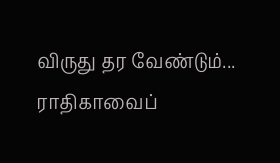விருது தர வேண்டும்... ராதிகாவைப்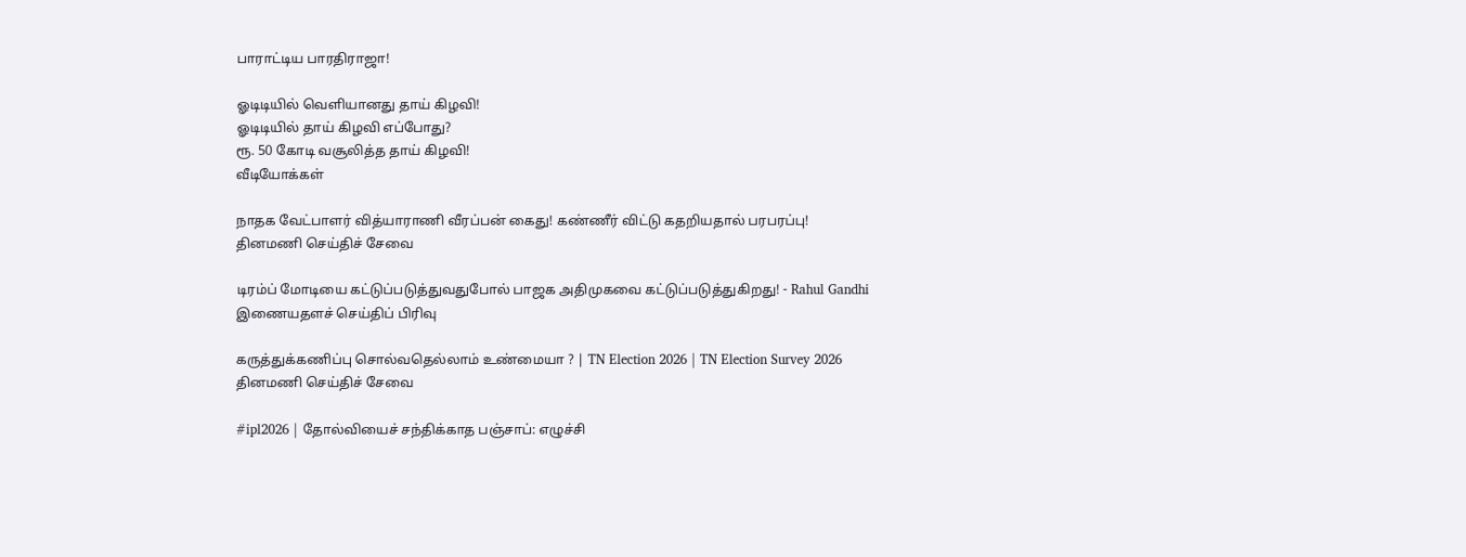பாராட்டிய பாரதிராஜா!

ஓடிடியில் வெளியானது தாய் கிழவி!
ஓடிடியில் தாய் கிழவி எப்போது?
ரூ. 50 கோடி வசூலித்த தாய் கிழவி!
வீடியோக்கள்

நாதக வேட்பாளர் வித்யாராணி வீரப்பன் கைது! கண்ணீர் விட்டு கதறியதால் பரபரப்பு!
தினமணி செய்திச் சேவை

டிரம்ப் மோடியை கட்டுப்படுத்துவதுபோல் பாஜக அதிமுகவை கட்டுப்படுத்துகிறது! - Rahul Gandhi
இணையதளச் செய்திப் பிரிவு

கருத்துக்கணிப்பு சொல்வதெல்லாம் உண்மையா ? | TN Election 2026 | TN Election Survey 2026
தினமணி செய்திச் சேவை

#ipl2026 | தோல்வியைச் சந்திக்காத பஞ்சாப்: எழுச்சி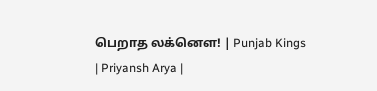பெறாத லக்னௌ! | Punjab Kings | Priyansh Arya |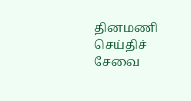தினமணி செய்திச் சேவை